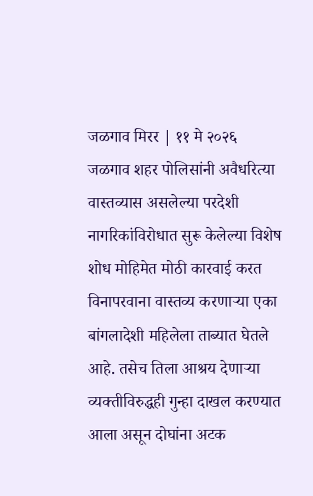जळगाव मिरर | ११ मे २०२६
जळगाव शहर पोलिसांनी अवैधरित्या वास्तव्यास असलेल्या परदेशी नागरिकांविरोधात सुरू केलेल्या विशेष शोध मोहिमेत मोठी कारवाई करत विनापरवाना वास्तव्य करणाऱ्या एका बांगलादेशी महिलेला ताब्यात घेतले आहे. तसेच तिला आश्रय देणाऱ्या व्यक्तीविरुद्धही गुन्हा दाखल करण्यात आला असून दोघांना अटक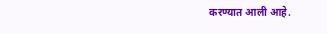करण्यात आली आहे.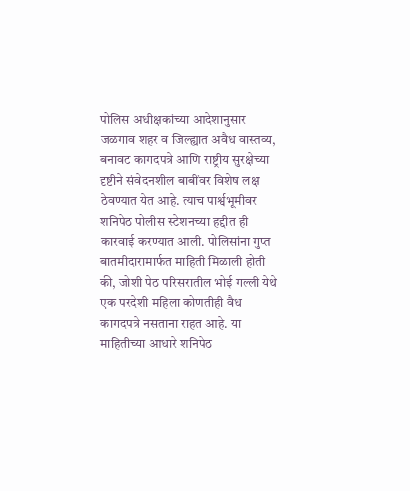पोलिस अधीक्षकांच्या आदेशानुसार जळगाव शहर व जिल्ह्यात अवैध वास्तव्य, बनावट कागदपत्रे आणि राष्ट्रीय सुरक्षेच्या दृष्टीने संवेदनशील बाबींवर विशेष लक्ष ठेवण्यात येत आहे. त्याच पार्श्वभूमीवर शनिपेठ पोलीस स्टेशनच्या हद्दीत ही कारवाई करण्यात आली. पोलिसांना गुप्त बातमीदारामार्फत माहिती मिळाली होती की, जोशी पेठ परिसरातील भोई गल्ली येथे एक परदेशी महिला कोणतीही वैध कागदपत्रे नसताना राहत आहे. या माहितीच्या आधारे शनिपेठ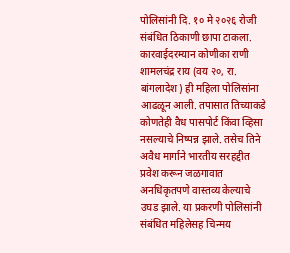पोलिसांनी दि. १० मे २०२६ रोजी संबंधित ठिकाणी छापा टाकला.
कारवाईदरम्यान कोणीका राणी शामलचंद्र राय (वय २०, रा. बांगलादेश) ही महिला पोलिसांना आढळून आली. तपासात तिच्याकडे कोणतेही वैध पासपोर्ट किंवा व्हिसा नसल्याचे निष्पन्न झाले. तसेच तिने अवैध मार्गाने भारतीय सरहद्दीत प्रवेश करून जळगावात अनधिकृतपणे वास्तव्य केल्याचे उघड झाले. या प्रकरणी पोलिसांनी संबंधित महिलेसह चिन्मय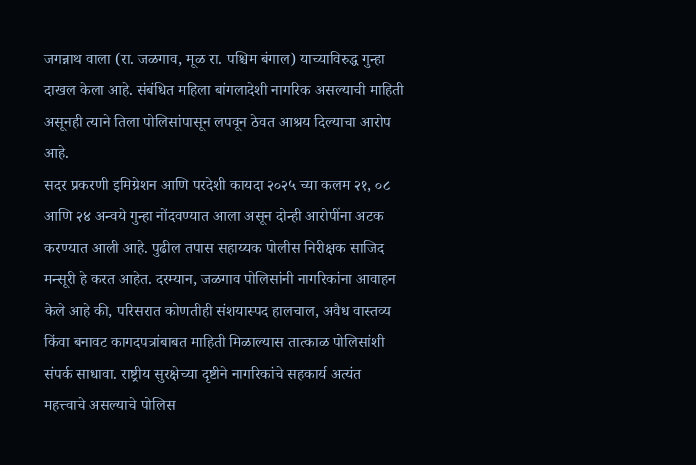जगन्नाथ वाला (रा. जळगाव, मूळ रा. पश्चिम बंगाल) याच्याविरुद्ध गुन्हा दाखल केला आहे. संबंधित महिला बांगलादेशी नागरिक असल्याची माहिती असूनही त्याने तिला पोलिसांपासून लपवून ठेवत आश्रय दिल्याचा आरोप आहे.
सदर प्रकरणी इमिग्रेशन आणि परदेशी कायदा २०२५ च्या कलम २१, ०८ आणि २४ अन्वये गुन्हा नोंदवण्यात आला असून दोन्ही आरोपींना अटक करण्यात आली आहे. पुढील तपास सहाय्यक पोलीस निरीक्षक साजिद मन्सूरी हे करत आहेत. दरम्यान, जळगाव पोलिसांनी नागरिकांना आवाहन केले आहे की, परिसरात कोणतीही संशयास्पद हालचाल, अवैध वास्तव्य किंवा बनावट कागदपत्रांबाबत माहिती मिळाल्यास तात्काळ पोलिसांशी संपर्क साधावा. राष्ट्रीय सुरक्षेच्या दृष्टीने नागरिकांचे सहकार्य अत्यंत महत्त्वाचे असल्याचे पोलिस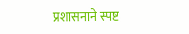प्रशासनाने स्पष्ट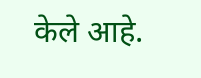केले आहे.